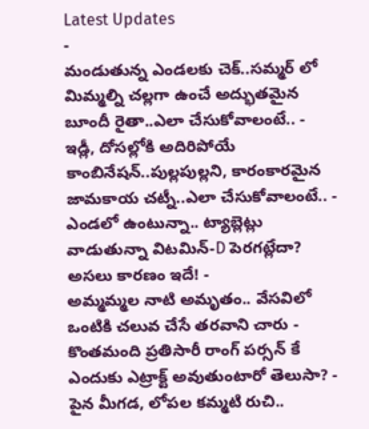Latest Updates
-
మండుతున్న ఎండలకు చెక్..సమ్మర్ లో మిమ్మల్ని చల్లగా ఉంచే అద్భుతమైన బూందీ రైతా..ఎలా చేసుకోవాలంటే.. -
ఇడ్లీ, దోసల్లోకి అదిరిపోయే కాంబినేషన్..పుల్లపుల్లని, కారంకారమైన జామకాయ చట్నీ..ఎలా చేసుకోవాలంటే.. -
ఎండలో ఉంటున్నా.. ట్యాబ్లెట్లు వాడుతున్నా విటమిన్-D పెరగట్లేదా? అసలు కారణం ఇదే! -
అమ్మమ్మల నాటి అమృతం.. వేసవిలో ఒంటికి చలువ చేసే తరవాని చారు -
కొంతమంది ప్రతిసారీ రాంగ్ పర్సన్ కే ఎందుకు ఎట్రాక్ట్ అవుతుంటారో తెలుసా? -
పైన మీగడ, లోపల కమ్మటి రుచి..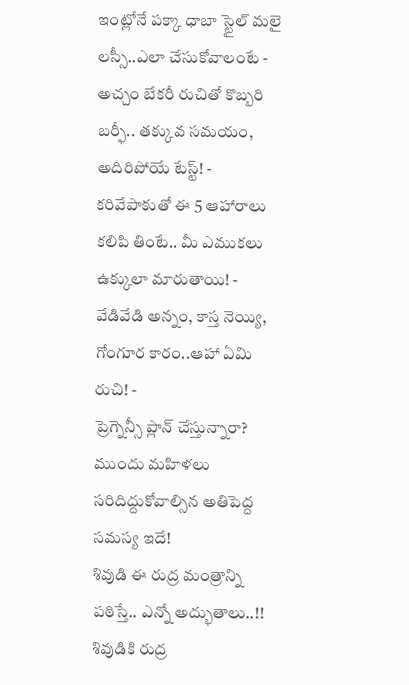ఇంట్లోనే పక్కా ధాబా స్టైల్ మలై లస్సీ..ఎలా చేసుకోవాలంటే -
అచ్చం బేకరీ రుచితో కొబ్బరి బర్ఫీ.. తక్కువ సమయం, అదిరిపోయే టేస్ట్! -
కరివేపాకుతో ఈ 5 ఆహారాలు కలిపి తింటే.. మీ ఎముకలు ఉక్కులా మారుతాయి! -
వేడివేడి అన్నం, కాస్త నెయ్యి, గోంగూర కారం..ఆహా ఏమి రుచి! -
ప్రెగ్నెన్సీ ప్లాన్ చేస్తున్నారా? ముందు మహిళలు సరిదిద్దుకోవాల్సిన అతిపెద్ద సమస్య ఇదే!
శివుడి ఈ రుద్ర మంత్రాన్ని పఠిస్తే.. ఎన్నో అద్భుతాలు..!!
శివుడికి రుద్ర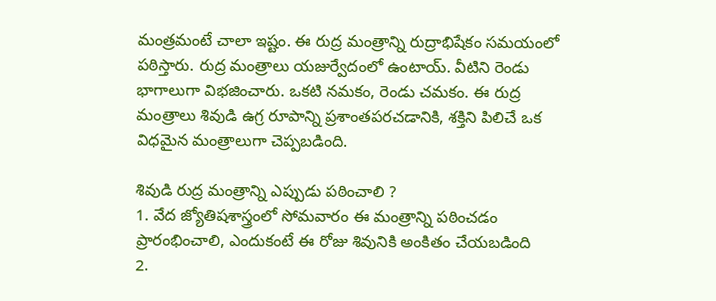మంత్రమంటే చాలా ఇష్టం. ఈ రుద్ర మంత్రాన్ని రుద్రాభిషేకం సమయంలో పఠిస్తారు. రుద్ర మంత్రాలు యజుర్వేదంలో ఉంటాయ్. వీటిని రెండు భాగాలుగా విభజించారు. ఒకటి నమకం, రెండు చమకం. ఈ రుద్ర మంత్రాలు శివుడి ఉగ్ర రూపాన్ని ప్రశాంతపరచడానికి, శక్తిని పిలిచే ఒక విధమైన మంత్రాలుగా చెప్పబడింది.

శివుడి రుద్ర మంత్రాన్ని ఎప్పుడు పఠించాలి ?
1. వేద జ్యోతిషశాస్త్రంలో సోమవారం ఈ మంత్రాన్ని పఠించడం ప్రారంభించాలి, ఎందుకంటే ఈ రోజు శివునికి అంకితం చేయబడింది
2.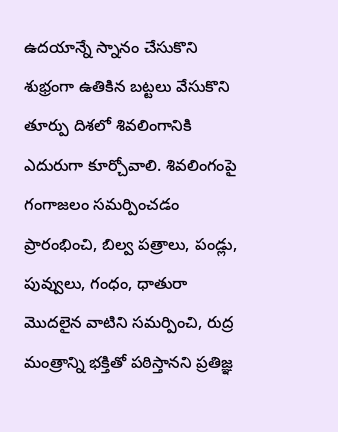ఉదయాన్నే స్నానం చేసుకొని శుభ్రంగా ఉతికిన బట్టలు వేసుకొని తూర్పు దిశలో శివలింగానికి ఎదురుగా కూర్చోవాలి. శివలింగంపై గంగాజలం సమర్పించడం ప్రారంభించి, బిల్వ పత్రాలు, పండ్లు, పువ్వులు, గంధం, ధాతురా మొదలైన వాటిని సమర్పించి, రుద్ర మంత్రాన్ని భక్తితో పఠిస్తానని ప్రతిజ్ఞ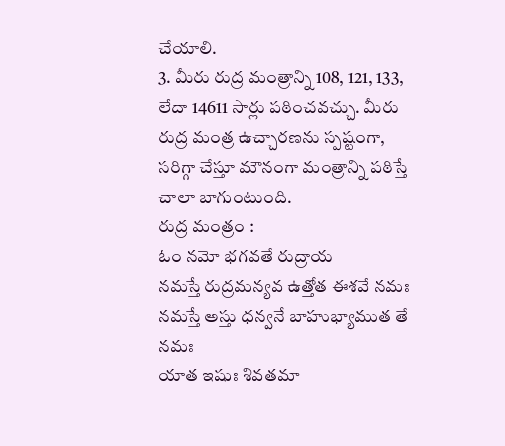చేయాలి.
3. మీరు రుద్ర మంత్రాన్ని 108, 121, 133, లేదా 14611 సార్లు పఠించవచ్చు. మీరు రుద్ర మంత్ర ఉచ్చారణను స్పష్టంగా, సరిగ్గా చేస్తూ మౌనంగా మంత్రాన్ని పఠిస్తే చాలా బాగుంటుంది.
రుద్ర మంత్రం :
ఓం నమో భగవతే రుద్రాయ
నమస్తే రుద్రమన్యవ ఉత్తోత ఈశవే నమః
నమస్తే అస్తు ధన్వనే బాహుభ్యాముత తే నమః
యాత ఇషుః శివతమా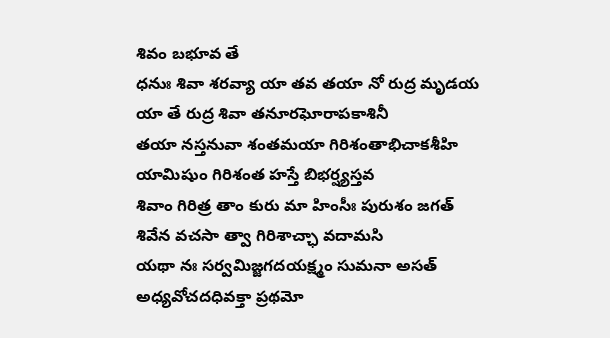శివం బభూవ తే
ధనుః శివా శరవ్యా యా తవ తయా నో రుద్ర మృడయ
యా తే రుద్ర శివా తనూరఘోరాపకాశినీ
తయా నస్తనువా శంతమయా గిరిశంతాభిచాకశీహి
యామిషుం గిరిశంత హస్తే బిభర్ష్యస్తవ
శివాం గిరిత్ర తాం కురు మా హింసీః పురుశం జగత్
శివేన వచసా త్వా గిరిశాచ్ఛా వదామసి
యథా నః సర్వమిజ్జగదయక్ష్మం సుమనా అసత్
అధ్యవోచదధివక్తా ప్రథమో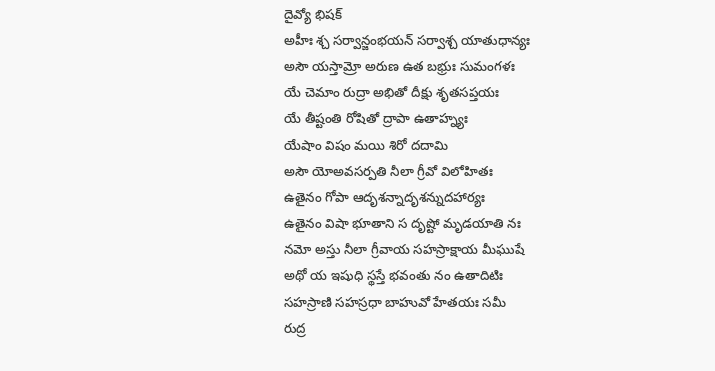దైవ్యో భిషక్
అహీః శ్చ సర్వాన్జంభయన్ సర్వాశ్చ యాతుధాన్యః
అసౌ యస్తామ్రో అరుణ ఉత బభ్రుః సుమంగళః
యే చెమాం రుద్రా అభితో దీక్షు శృతసప్తయః
యే తీష్టంతి రోషితో ద్రాపా ఉతాహ్న్యః
యేషాం విషం మయి శిరో దదామి
అసౌ యోఅవసర్పతి నీలా గ్రీవో విలోహితః
ఉతైనం గోపా ఆదృశన్నాదృశన్నుదహార్యః
ఉతైనం విషా భూతాని స దృష్టో మృడయాతి నః
నమో అస్తు నీలా గ్రీవాయ సహస్రాక్షాయ మీఘుషే
అథో య ఇషుధి స్థస్తే భవంతు నం ఉతాదిటిః
సహస్రాణి సహస్రధా బాహువో హేతయః సమీ
రుద్ర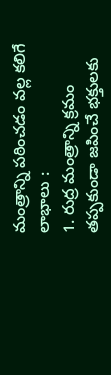మంత్రాన్ని పఠించడం వల్ల కలిగే లాభాలు :
1. రుద్ర మంత్రాన్ని క్రమం తప్పకుండా జపించే భక్తులకు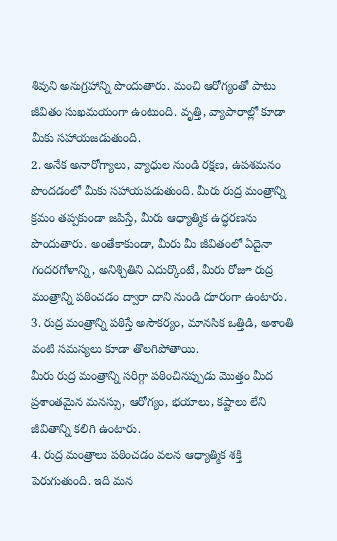శివుని అనుగ్రహాన్ని పొందుతారు. మంచి ఆరోగ్యంతో పాటు జీవితం సుఖమయంగా ఉంటుంది. వృత్తి, వ్యాపారాల్లో కూడా మీకు సహాయజడుతుంది.
2. అనేక అనారోగ్యాలు, వ్యాధుల నుండి రక్షణ, ఉపశమనం పొందడంలో మీకు సహాయపడుతుంది. మీరు రుద్ర మంత్రాన్ని క్రమం తప్పకుండా జపిస్తే, మీరు ఆధ్యాత్మిక ఉద్ధరణను పొందుతారు. అంతేకాకుండా, మీరు మీ జీవితంలో ఏదైనా గందరగోళాన్ని, అనిశ్చితిని ఎదుర్కొంటే, మీరు రోజూ రుద్ర మంత్రాన్ని పఠించడం ద్వారా దాని నుండి దూరంగా ఉంటారు.
3. రుద్ర మంత్రాన్ని పఠిస్తే అసౌకర్యం, మానసిక ఒత్తిడి, అశాంతి వంటి సమస్యలు కూడా తొలగిపోతాయి.
మీరు రుద్ర మంత్రాన్ని సరిగ్గా పఠించినప్పుడు మొత్తం మీద ప్రశాంతమైన మనస్సు, ఆరోగ్యం, భయాలు, కష్టాలు లేని జీవితాన్ని కలిగి ఉంటారు.
4. రుద్ర మంత్రాలు పఠించడం వలన ఆధ్యాత్మిక శక్తి పెరుగుతుంది. ఇది మన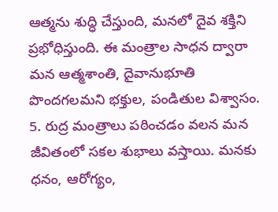ఆత్మను శుద్ధి చేస్తుంది, మనలో దైవ శక్తిని ప్రభోధిస్తుంది. ఈ మంత్రాల సాధన ద్వారా మన ఆత్మశాంతి, దైవానుభూతి పొందగలమని భక్తుల, పండితుల విశ్వాసం.
5. రుద్ర మంత్రాలు పఠించడం వలన మన జీవితంలో సకల శుభాలు వస్తాయి. మనకు ధనం, ఆరోగ్యం,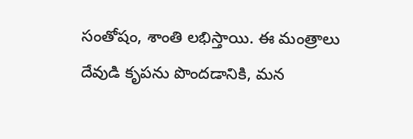సంతోషం, శాంతి లభిస్తాయి. ఈ మంత్రాలు దేవుడి కృపను పొందడానికి, మన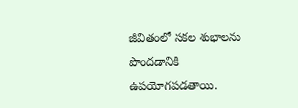జీవితంలో సకల శుభాలను పొందడానికి ఉపయోగపడతాయి.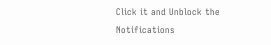Click it and Unblock the Notifications